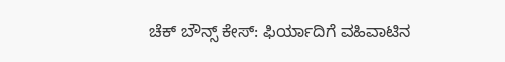ಚೆಕ್ ಬೌನ್ಸ್ ಕೇಸ್: ಫಿರ್ಯಾದಿಗೆ ವಹಿವಾಟಿನ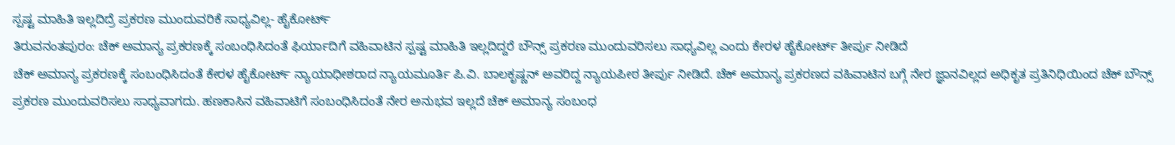ಸ್ಪಷ್ಟ ಮಾಹಿತಿ ಇಲ್ಲದಿದ್ರೆ ಪ್ರಕರಣ ಮುಂದುವರಿಕೆ ಸಾಧ್ಯವಿಲ್ಲ- ಹೈಕೋರ್ಟ್
ತಿರುವನಂತಪುರಂ: ಚೆಕ್ ಅಮಾನ್ಯ ಪ್ರಕರಣಕ್ಕೆ ಸಂಬಂಧಿಸಿದಂತೆ ಫಿರ್ಯಾದಿಗೆ ವಹಿವಾಟಿನ ಸ್ಪಷ್ಟ ಮಾಹಿತಿ ಇಲ್ಲದಿದ್ದರೆ ಬೌನ್ಸ್ ಪ್ರಕರಣ ಮುಂದುವರಿಸಲು ಸಾಧ್ಯವಿಲ್ಲ ಎಂದು ಕೇರಳ ಹೈಕೋರ್ಟ್ ತೀರ್ಪು ನೀಡಿದೆ
ಚೆಕ್ ಅಮಾನ್ಯ ಪ್ರಕರಣಕ್ಕೆ ಸಂಬಂಧಿಸಿದಂತೆ ಕೇರಳ ಹೈಕೋರ್ಟ್ ನ್ಯಾಯಾಧೀಶರಾದ ನ್ಯಾಯಮೂರ್ತಿ ಪಿ.ವಿ. ಬಾಲಕೃಷ್ಣನ್ ಅವರಿದ್ದ ನ್ಯಾಯಪೀಠ ತೀರ್ಪು ನೀಡಿದೆ. ಚೆಕ್ ಅಮಾನ್ಯ ಪ್ರಕರಣದ ವಹಿವಾಟಿನ ಬಗ್ಗೆ ನೇರ ಜ್ಞಾನವಿಲ್ಲದ ಅಧಿಕೃತ ಪ್ರತಿನಿಧಿಯಿಂದ ಚೆಕ್ ಬೌನ್ಸ್ ಪ್ರಕರಣ ಮುಂದುವರಿಸಲು ಸಾಧ್ಯವಾಗದು. ಹಣಕಾಸಿನ ವಹಿವಾಟಿಗೆ ಸಂಬಂಧಿಸಿದಂತೆ ನೇರ ಅನುಭವ ಇಲ್ಲದೆ ಚೆಕ್ ಅಮಾನ್ಯ ಸಂಬಂಧ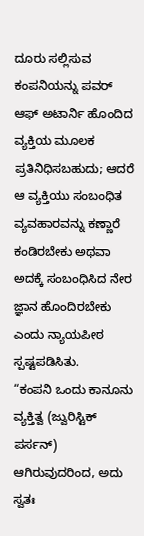ದೂರು ಸಲ್ಲಿಸುವ ಕಂಪನಿಯನ್ನು ಪವರ್ ಆಫ್ ಅಟಾರ್ನಿ ಹೊಂದಿದ ವ್ಯಕ್ತಿಯ ಮೂಲಕ ಪ್ರತಿನಿಧಿಸಬಹುದು; ಆದರೆ ಆ ವ್ಯಕ್ತಿಯು ಸಂಬಂಧಿತ ವ್ಯವಹಾರವನ್ನು ಕಣ್ಣಾರೆ ಕಂಡಿರಬೇಕು ಅಥವಾ ಅದಕ್ಕೆ ಸಂಬಂಧಿಸಿದ ನೇರ ಜ್ಞಾನ ಹೊಂದಿರಬೇಕು ಎಂದು ನ್ಯಾಯಪೀಠ ಸ್ಪಷ್ಟಪಡಿಸಿತು.
“ಕಂಪನಿ ಒಂದು ಕಾನೂನು ವ್ಯಕ್ತಿತ್ವ (ಜ್ವುರಿಸ್ಟಿಕ್ ಪರ್ಸನ್) ಆಗಿರುವುದರಿಂದ, ಅದು ಸ್ವತಃ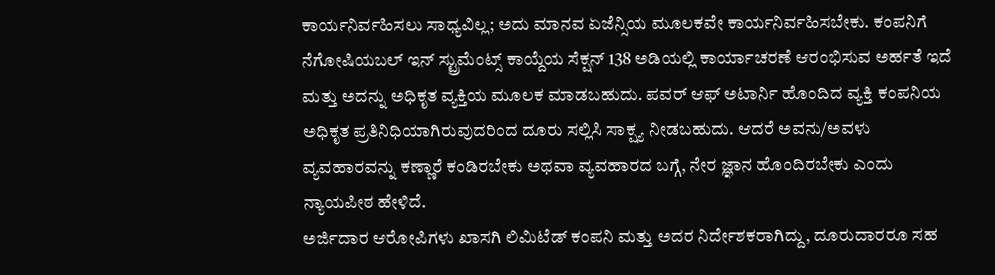ಕಾರ್ಯನಿರ್ವಹಿಸಲು ಸಾಧ್ಯವಿಲ್ಲ; ಅದು ಮಾನವ ಏಜೆನ್ಸಿಯ ಮೂಲಕವೇ ಕಾರ್ಯನಿರ್ವಹಿಸಬೇಕು. ಕಂಪನಿಗೆ ನೆಗೋಷಿಯಬಲ್ ಇನ್ ಸ್ಟ್ರುಮೆಂಟ್ಸ್ ಕಾಯ್ದೆಯ ಸೆಕ್ಷನ್ 138 ಅಡಿಯಲ್ಲಿ ಕಾರ್ಯಾಚರಣೆ ಆರಂಭಿಸುವ ಅರ್ಹತೆ ಇದೆ ಮತ್ತು ಅದನ್ನು ಅಧಿಕೃತ ವ್ಯಕ್ತಿಯ ಮೂಲಕ ಮಾಡಬಹುದು. ಪವರ್ ಆಫ್ ಅಟಾರ್ನಿ ಹೊಂದಿದ ವ್ಯಕ್ತಿ ಕಂಪನಿಯ ಅಧಿಕೃತ ಪ್ರತಿನಿಧಿಯಾಗಿರುವುದರಿಂದ ದೂರು ಸಲ್ಲಿಸಿ ಸಾಕ್ಷ್ಯ ನೀಡಬಹುದು. ಆದರೆ ಅವನು/ಅವಳು ವ್ಯವಹಾರವನ್ನು ಕಣ್ಣಾರೆ ಕಂಡಿರಬೇಕು ಅಥವಾ ವ್ಯವಹಾರದ ಬಗ್ಗೆ, ನೇರ ಜ್ಞಾನ ಹೊಂದಿರಬೇಕು ಎಂದು ನ್ಯಾಯಪೀಠ ಹೇಳಿದೆ.
ಅರ್ಜಿದಾರ ಆರೋಪಿಗಳು ಖಾಸಗಿ ಲಿಮಿಟೆಡ್ ಕಂಪನಿ ಮತ್ತು ಅದರ ನಿರ್ದೇಶಕರಾಗಿದ್ದು, ದೂರುದಾರರೂ ಸಹ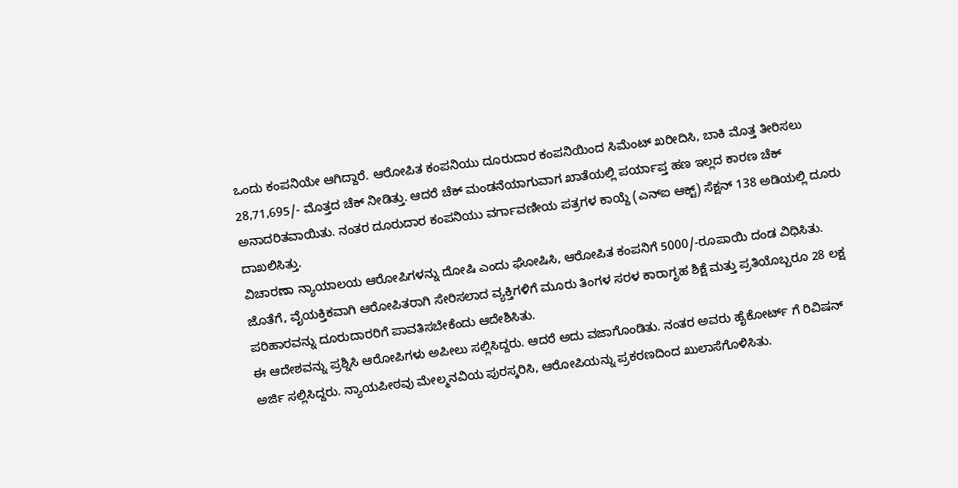ಒಂದು ಕಂಪನಿಯೇ ಆಗಿದ್ದಾರೆ. ಆರೋಪಿತ ಕಂಪನಿಯು ದೂರುದಾರ ಕಂಪನಿಯಿಂದ ಸಿಮೆಂಟ್ ಖರೀದಿಸಿ, ಬಾಕಿ ಮೊತ್ತ ತೀರಿಸಲು 28,71,695/- ಮೊತ್ತದ ಚೆಕ್ ನೀಡಿತ್ತು. ಆದರೆ ಚೆಕ್ ಮಂಡನೆಯಾಗುವಾಗ ಖಾತೆಯಲ್ಲಿ ಪರ್ಯಾಪ್ತ ಹಣ ಇಲ್ಲದ ಕಾರಣ ಚೆಕ್ ಅನಾದರಿತವಾಯಿತು. ನಂತರ ದೂರುದಾರ ಕಂಪನಿಯು ವರ್ಗಾವಣೀಯ ಪತ್ರಗಳ ಕಾಯ್ದೆ (ಎನ್ಐ ಆಕ್ಟ್) ಸೆಕ್ಷನ್ 138 ಅಡಿಯಲ್ಲಿ ದೂರು ದಾಖಲಿಸಿತ್ತು.
ವಿಚಾರಣಾ ನ್ಯಾಯಾಲಯ ಆರೋಪಿಗಳನ್ನು ದೋಷಿ ಎಂದು ಘೋಷಿಸಿ, ಆರೋಪಿತ ಕಂಪನಿಗೆ 5000/-ರೂಪಾಯಿ ದಂಡ ವಿಧಿಸಿತು. ಜೊತೆಗೆ, ವೈಯಕ್ತಿಕವಾಗಿ ಆರೋಪಿತರಾಗಿ ಸೇರಿಸಲಾದ ವ್ಯಕ್ತಿಗಳಿಗೆ ಮೂರು ತಿಂಗಳ ಸರಳ ಕಾರಾಗೃಹ ಶಿಕ್ಷೆ ಮತ್ತು ಪ್ರತಿಯೊಬ್ಬರೂ 28 ಲಕ್ಷ ಪರಿಹಾರವನ್ನು ದೂರುದಾರರಿಗೆ ಪಾವತಿಸಬೇಕೆಂದು ಆದೇಶಿಸಿತು.
ಈ ಆದೇಶವನ್ನು ಪ್ರಶ್ನಿಸಿ ಆರೋಪಿಗಳು ಅಪೀಲು ಸಲ್ಲಿಸಿದ್ದರು. ಆದರೆ ಅದು ವಜಾಗೊಂಡಿತು. ನಂತರ ಅವರು ಹೈಕೋರ್ಟ್ ಗೆ ರಿವಿಷನ್ ಅರ್ಜಿ ಸಲ್ಲಿಸಿದ್ದರು. ನ್ಯಾಯಪೀಠವು ಮೇಲ್ಮನವಿಯ ಪುರಸ್ಕರಿಸಿ, ಆರೋಪಿಯನ್ನು ಪ್ರಕರಣದಿಂದ ಖುಲಾಸೆಗೊಳಿಸಿತು.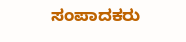ಸಂಪಾದಕರು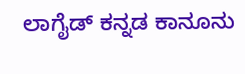ಲಾಗೈಡ್ ಕನ್ನಡ ಕಾನೂನು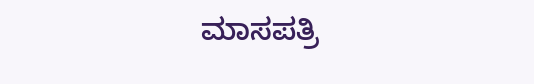ಮಾಸಪತ್ರಿ